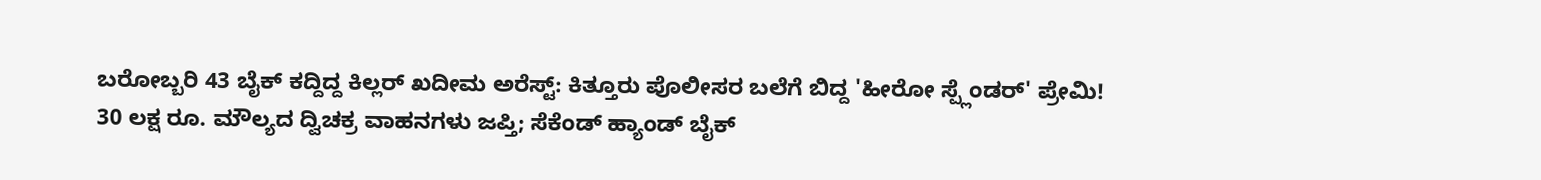ಬರೋಬ್ಬರಿ 43 ಬೈಕ್ ಕದ್ದಿದ್ದ ಕಿಲ್ಲರ್ ಖದೀಮ ಅರೆಸ್ಟ್: ಕಿತ್ತೂರು ಪೊಲೀಸರ ಬಲೆಗೆ ಬಿದ್ದ 'ಹೀರೋ ಸ್ಪ್ಲೆಂಡರ್' ಪ್ರೇಮಿ!
30 ಲಕ್ಷ ರೂ. ಮೌಲ್ಯದ ದ್ವಿಚಕ್ರ ವಾಹನಗಳು ಜಪ್ತಿ; ಸೆಕೆಂಡ್ ಹ್ಯಾಂಡ್ ಬೈಕ್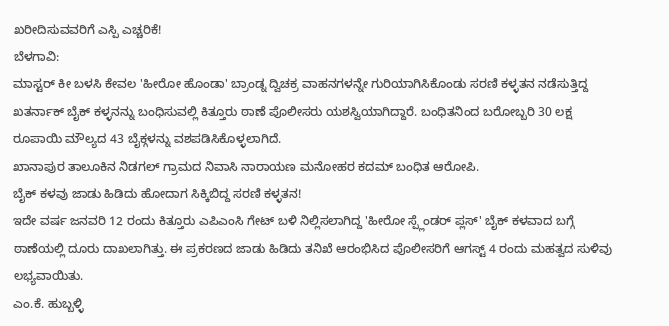ಖರೀದಿಸುವವರಿಗೆ ಎಸ್ಪಿ ಎಚ್ಚರಿಕೆ!
ಬೆಳಗಾವಿ:
ಮಾಸ್ಟರ್ ಕೀ ಬಳಸಿ ಕೇವಲ 'ಹೀರೋ ಹೊಂಡಾ' ಬ್ರಾಂಡ್ನ ದ್ವಿಚಕ್ರ ವಾಹನಗಳನ್ನೇ ಗುರಿಯಾಗಿಸಿಕೊಂಡು ಸರಣಿ ಕಳ್ಳತನ ನಡೆಸುತ್ತಿದ್ದ ಖತರ್ನಾಕ್ ಬೈಕ್ ಕಳ್ಳನನ್ನು ಬಂಧಿಸುವಲ್ಲಿ ಕಿತ್ತೂರು ಠಾಣೆ ಪೊಲೀಸರು ಯಶಸ್ವಿಯಾಗಿದ್ದಾರೆ. ಬಂಧಿತನಿಂದ ಬರೋಬ್ಬರಿ 30 ಲಕ್ಷ ರೂಪಾಯಿ ಮೌಲ್ಯದ 43 ಬೈಕ್ಗಳನ್ನು ವಶಪಡಿಸಿಕೊಳ್ಳಲಾಗಿದೆ.
ಖಾನಾಪುರ ತಾಲೂಕಿನ ನಿಡಗಲ್ ಗ್ರಾಮದ ನಿವಾಸಿ ನಾರಾಯಣ ಮನೋಹರ ಕದಮ್ ಬಂಧಿತ ಆರೋಪಿ.
ಬೈಕ್ ಕಳವು ಜಾಡು ಹಿಡಿದು ಹೋದಾಗ ಸಿಕ್ಕಿಬಿದ್ದ ಸರಣಿ ಕಳ್ಳತನ!
ಇದೇ ವರ್ಷ ಜನವರಿ 12 ರಂದು ಕಿತ್ತೂರು ಎಪಿಎಂಸಿ ಗೇಟ್ ಬಳಿ ನಿಲ್ಲಿಸಲಾಗಿದ್ದ 'ಹೀರೋ ಸ್ಪ್ಲೆಂಡರ್ ಪ್ಲಸ್' ಬೈಕ್ ಕಳವಾದ ಬಗ್ಗೆ ಠಾಣೆಯಲ್ಲಿ ದೂರು ದಾಖಲಾಗಿತ್ತು. ಈ ಪ್ರಕರಣದ ಜಾಡು ಹಿಡಿದು ತನಿಖೆ ಆರಂಭಿಸಿದ ಪೊಲೀಸರಿಗೆ ಆಗಸ್ಟ್ 4 ರಂದು ಮಹತ್ವದ ಸುಳಿವು ಲಭ್ಯವಾಯಿತು.
ಎಂ.ಕೆ. ಹುಬ್ಬಳ್ಳಿ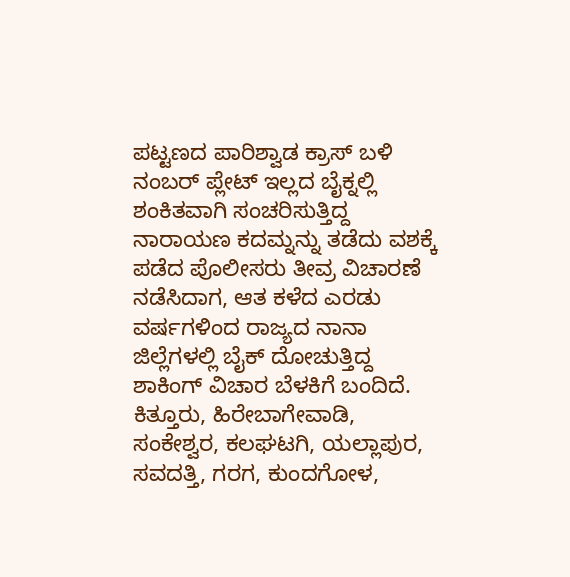ಪಟ್ಟಣದ ಪಾರಿಶ್ವಾಡ ಕ್ರಾಸ್ ಬಳಿ ನಂಬರ್ ಪ್ಲೇಟ್ ಇಲ್ಲದ ಬೈಕ್ನಲ್ಲಿ ಶಂಕಿತವಾಗಿ ಸಂಚರಿಸುತ್ತಿದ್ದ ನಾರಾಯಣ ಕದಮ್ನನ್ನು ತಡೆದು ವಶಕ್ಕೆ ಪಡೆದ ಪೊಲೀಸರು ತೀವ್ರ ವಿಚಾರಣೆ ನಡೆಸಿದಾಗ, ಆತ ಕಳೆದ ಎರಡು ವರ್ಷಗಳಿಂದ ರಾಜ್ಯದ ನಾನಾ ಜಿಲ್ಲೆಗಳಲ್ಲಿ ಬೈಕ್ ದೋಚುತ್ತಿದ್ದ ಶಾಕಿಂಗ್ ವಿಚಾರ ಬೆಳಕಿಗೆ ಬಂದಿದೆ.
ಕಿತ್ತೂರು, ಹಿರೇಬಾಗೇವಾಡಿ, ಸಂಕೇಶ್ವರ, ಕಲಘಟಗಿ, ಯಲ್ಲಾಪುರ, ಸವದತ್ತಿ, ಗರಗ, ಕುಂದಗೋಳ,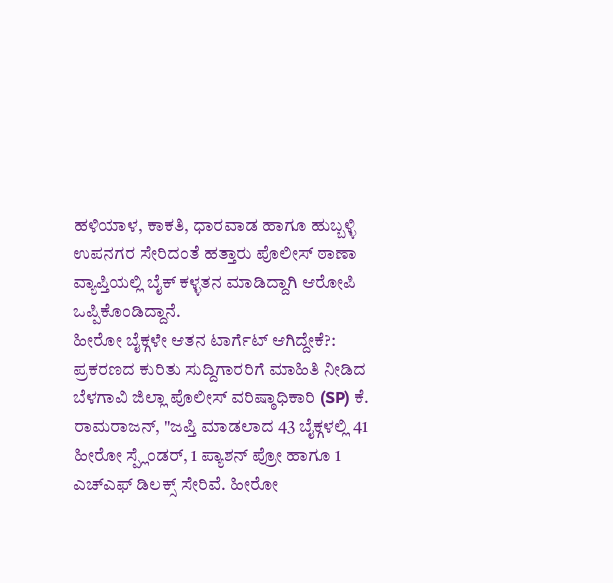ಹಳಿಯಾಳ, ಕಾಕತಿ, ಧಾರವಾಡ ಹಾಗೂ ಹುಬ್ಬಳ್ಳಿ ಉಪನಗರ ಸೇರಿದಂತೆ ಹತ್ತಾರು ಪೊಲೀಸ್ ಠಾಣಾ ವ್ಯಾಪ್ತಿಯಲ್ಲಿ ಬೈಕ್ ಕಳ್ಳತನ ಮಾಡಿದ್ದಾಗಿ ಆರೋಪಿ ಒಪ್ಪಿಕೊಂಡಿದ್ದಾನೆ.
ಹೀರೋ ಬೈಕ್ಗಳೇ ಆತನ ಟಾರ್ಗೆಟ್ ಆಗಿದ್ದೇಕೆ?:
ಪ್ರಕರಣದ ಕುರಿತು ಸುದ್ದಿಗಾರರಿಗೆ ಮಾಹಿತಿ ನೀಡಿದ ಬೆಳಗಾವಿ ಜಿಲ್ಲಾ ಪೊಲೀಸ್ ವರಿಷ್ಠಾಧಿಕಾರಿ (SP) ಕೆ. ರಾಮರಾಜನ್, "ಜಪ್ತಿ ಮಾಡಲಾದ 43 ಬೈಕ್ಗಳಲ್ಲಿ 41 ಹೀರೋ ಸ್ಪ್ಲೆಂಡರ್, 1 ಪ್ಯಾಶನ್ ಪ್ರೋ ಹಾಗೂ 1 ಎಚ್ಎಫ್ ಡಿಲಕ್ಸ್ ಸೇರಿವೆ. ಹೀರೋ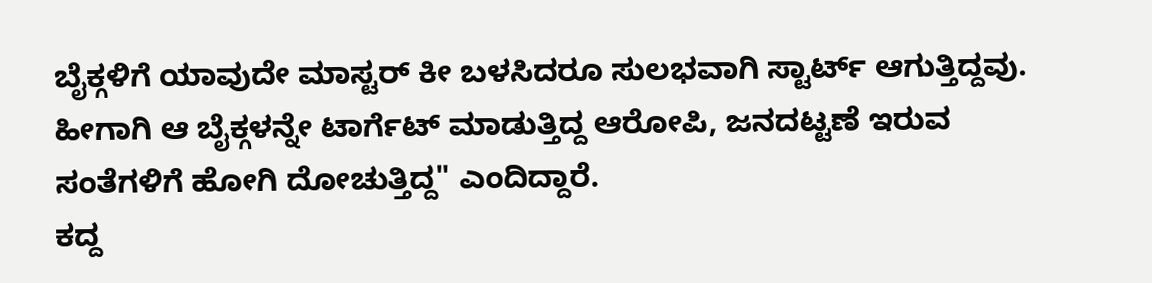ಬೈಕ್ಗಳಿಗೆ ಯಾವುದೇ ಮಾಸ್ಟರ್ ಕೀ ಬಳಸಿದರೂ ಸುಲಭವಾಗಿ ಸ್ಟಾರ್ಟ್ ಆಗುತ್ತಿದ್ದವು. ಹೀಗಾಗಿ ಆ ಬೈಕ್ಗಳನ್ನೇ ಟಾರ್ಗೆಟ್ ಮಾಡುತ್ತಿದ್ದ ಆರೋಪಿ, ಜನದಟ್ಟಣೆ ಇರುವ ಸಂತೆಗಳಿಗೆ ಹೋಗಿ ದೋಚುತ್ತಿದ್ದ" ಎಂದಿದ್ದಾರೆ.
ಕದ್ದ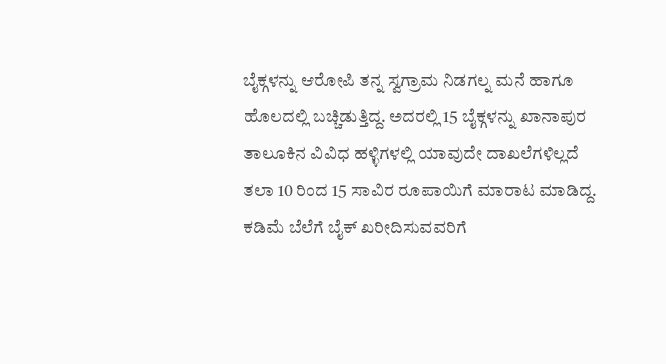ಬೈಕ್ಗಳನ್ನು ಆರೋಪಿ ತನ್ನ ಸ್ವಗ್ರಾಮ ನಿಡಗಲ್ನ ಮನೆ ಹಾಗೂ ಹೊಲದಲ್ಲಿ ಬಚ್ಚಿಡುತ್ತಿದ್ದ. ಅದರಲ್ಲಿ 15 ಬೈಕ್ಗಳನ್ನು ಖಾನಾಪುರ ತಾಲೂಕಿನ ವಿವಿಧ ಹಳ್ಳಿಗಳಲ್ಲಿ ಯಾವುದೇ ದಾಖಲೆಗಳಿಲ್ಲದೆ ತಲಾ 10 ರಿಂದ 15 ಸಾವಿರ ರೂಪಾಯಿಗೆ ಮಾರಾಟ ಮಾಡಿದ್ದ.
ಕಡಿಮೆ ಬೆಲೆಗೆ ಬೈಕ್ ಖರೀದಿಸುವವರಿಗೆ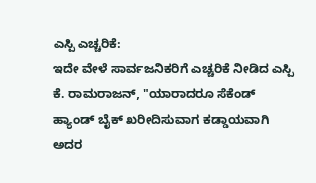ಎಸ್ಪಿ ಎಚ್ಚರಿಕೆ:
ಇದೇ ವೇಳೆ ಸಾರ್ವಜನಿಕರಿಗೆ ಎಚ್ಚರಿಕೆ ನೀಡಿದ ಎಸ್ಪಿ ಕೆ. ರಾಮರಾಜನ್, "ಯಾರಾದರೂ ಸೆಕೆಂಡ್ ಹ್ಯಾಂಡ್ ಬೈಕ್ ಖರೀದಿಸುವಾಗ ಕಡ್ಡಾಯವಾಗಿ ಅದರ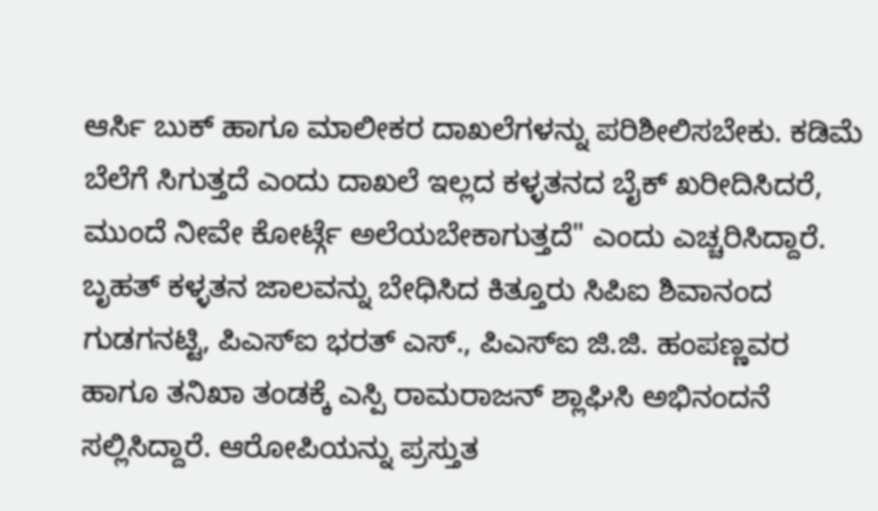ಆರ್ಸಿ ಬುಕ್ ಹಾಗೂ ಮಾಲೀಕರ ದಾಖಲೆಗಳನ್ನು ಪರಿಶೀಲಿಸಬೇಕು. ಕಡಿಮೆ ಬೆಲೆಗೆ ಸಿಗುತ್ತದೆ ಎಂದು ದಾಖಲೆ ಇಲ್ಲದ ಕಳ್ಳತನದ ಬೈಕ್ ಖರೀದಿಸಿದರೆ, ಮುಂದೆ ನೀವೇ ಕೋರ್ಟ್ಗೆ ಅಲೆಯಬೇಕಾಗುತ್ತದೆ" ಎಂದು ಎಚ್ಚರಿಸಿದ್ದಾರೆ.
ಬೃಹತ್ ಕಳ್ಳತನ ಜಾಲವನ್ನು ಬೇಧಿಸಿದ ಕಿತ್ತೂರು ಸಿಪಿಐ ಶಿವಾನಂದ ಗುಡಗನಟ್ಟಿ, ಪಿಎಸ್ಐ ಭರತ್ ಎಸ್., ಪಿಎಸ್ಐ ಜಿ.ಜಿ. ಹಂಪಣ್ಣವರ ಹಾಗೂ ತನಿಖಾ ತಂಡಕ್ಕೆ ಎಸ್ಪಿ ರಾಮರಾಜನ್ ಶ್ಲಾಘಿಸಿ ಅಭಿನಂದನೆ ಸಲ್ಲಿಸಿದ್ದಾರೆ. ಆರೋಪಿಯನ್ನು ಪ್ರಸ್ತುತ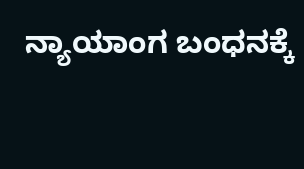ನ್ಯಾಯಾಂಗ ಬಂಧನಕ್ಕೆ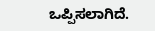ಒಪ್ಪಿಸಲಾಗಿದೆ.